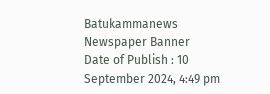Batukammanews
Newspaper Banner
Date of Publish : 10 September 2024, 4:49 pm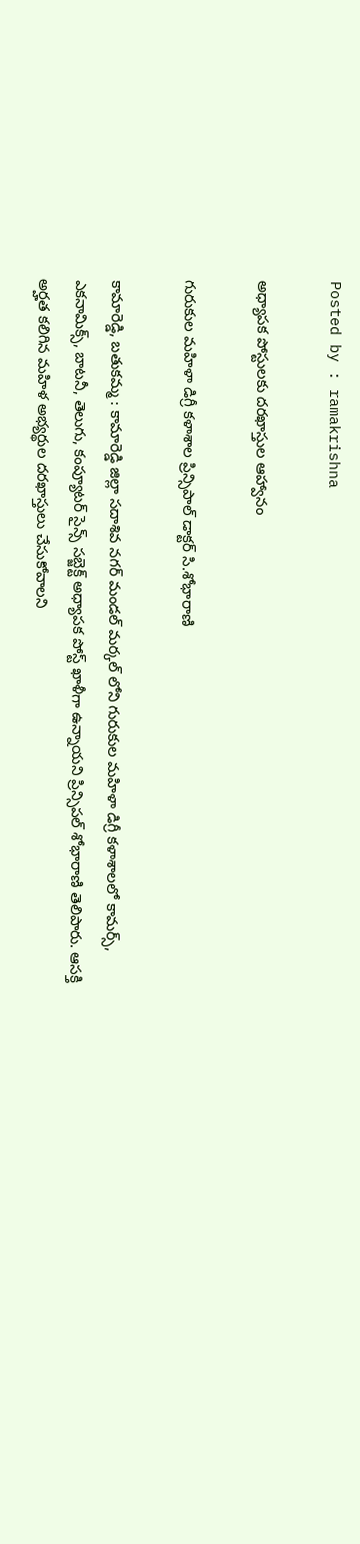Posted by : ramakrishna

అధ్యాపక పోస్టులకు దరఖాస్తుల ఆహ్వానం

గురుకుల మహిళా డిగ్రీ కళాశాల ప్రిన్సిపాల్ డాక్టర్ సి.శోభారాణి

కామారెడ్డి, బతుకమ్మ : కామారెడ్డి జిల్లా సదాశివ నగర్ మండల్ మర్కల్ లోని గురుకుల మహిళా డిగ్రీ కళాశాలలో కామర్స్, ఎకనామిక్స్, బాటనీ, తెలుగు, కంప్యూటర్ సైన్స్ సబ్జెక్ట్ అధ్యాపక పోస్ట్ ఖాళీగా ఉన్నాయని ప్రిన్సిపల్ శోభారాణి తెలిపారు. ఆసక్తి అర్హత కలిగిన మహిళ అభ్యర్థుల దరఖాస్తులు చేసుకోవాలని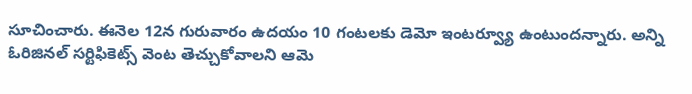సూచించారు. ఈనెల 12న గురువారం ఉదయం 10 గంటలకు డెమో ఇంటర్వ్యూ ఉంటుందన్నారు. అన్ని ఓరిజినల్ సర్టిఫికెట్స్ వెంట తెచ్చుకోవాలని ఆమె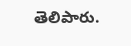తెలిపారు.